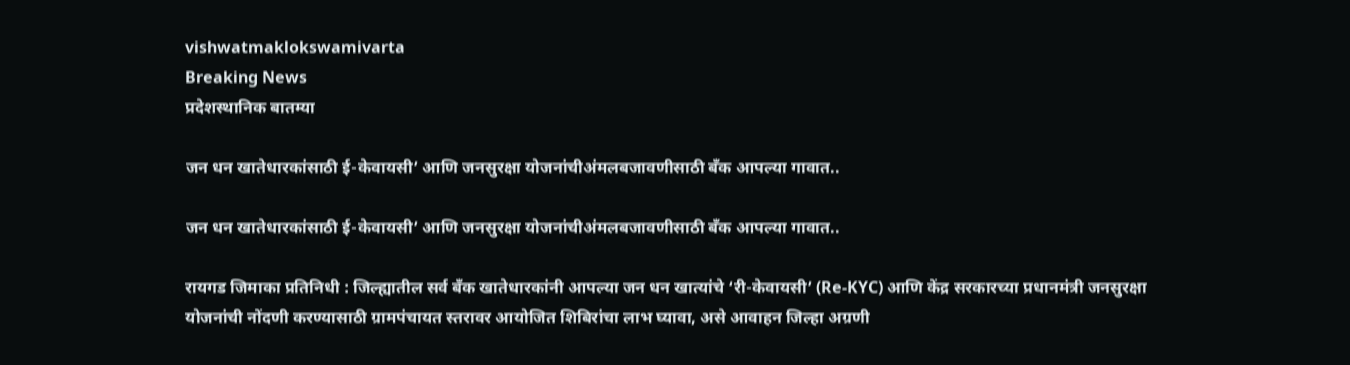vishwatmaklokswamivarta
Breaking News
प्रदेशस्थानिक बातम्या

जन धन खातेधारकांसाठी ई-केवायसी’ आणि जनसुरक्षा योजनांचीअंमलबजावणीसाठी बँक आपल्या गावात..

जन धन खातेधारकांसाठी ई-केवायसी’ आणि जनसुरक्षा योजनांचीअंमलबजावणीसाठी बँक आपल्या गावात..

रायगड जिमाका प्रतिनिधी : जिल्ह्यातील सर्व बँक खातेधारकांनी आपल्या जन धन खात्यांचे ‘री-केवायसी’ (Re-KYC) आणि केंद्र सरकारच्या प्रधानमंत्री जनसुरक्षा योजनांची नोंदणी करण्यासाठी ग्रामपंचायत स्तरावर आयोजित शिबिरांचा लाभ घ्यावा, असे आवाहन जिल्हा अग्रणी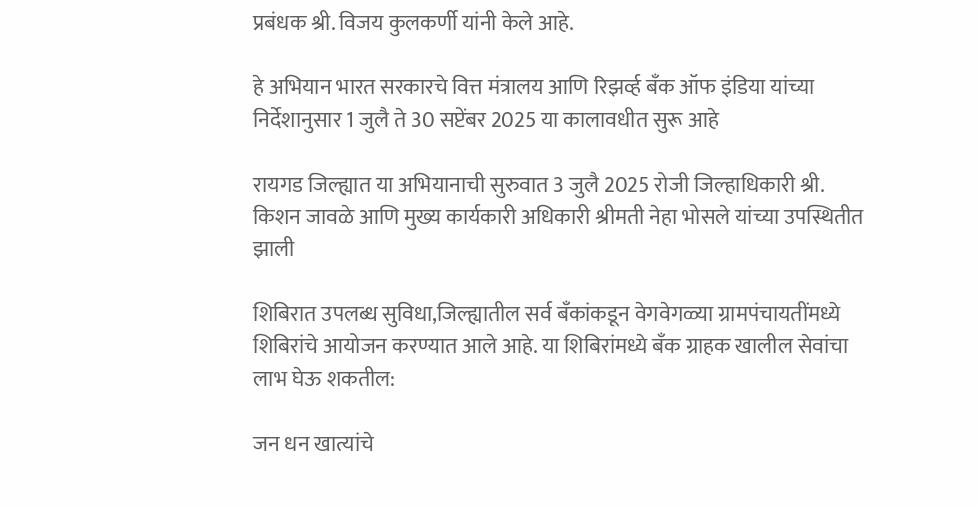प्रबंधक श्री. विजय कुलकर्णी यांनी केले आहे.

हे अभियान भारत सरकारचे वित्त मंत्रालय आणि रिझर्व्ह बँक ऑफ इंडिया यांच्या निर्देशानुसार 1 जुलै ते 30 सप्टेंबर 2025 या कालावधीत सुरू आहे

रायगड जिल्ह्यात या अभियानाची सुरुवात 3 जुलै 2025 रोजी जिल्हाधिकारी श्री. किशन जावळे आणि मुख्य कार्यकारी अधिकारी श्रीमती नेहा भोसले यांच्या उपस्थितीत झाली

शिबिरात उपलब्ध सुविधा,जिल्ह्यातील सर्व बँकांकडून वेगवेगळ्या ग्रामपंचायतींमध्ये शिबिरांचे आयोजन करण्यात आले आहे. या शिबिरांमध्ये बँक ग्राहक खालील सेवांचा लाभ घेऊ शकतील:

जन धन खात्यांचे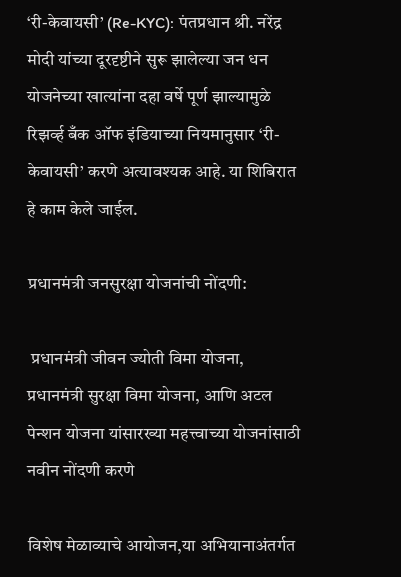‘री-केवायसी’ (Re-KYC): पंतप्रधान श्री. नरेंद्र मोदी यांच्या दूरदृष्टीने सुरू झालेल्या जन धन योजनेच्या खात्यांना दहा वर्षे पूर्ण झाल्यामुळे रिझर्व्ह बँक ऑफ इंडियाच्या नियमानुसार ‘री-केवायसी’ करणे अत्यावश्यक आहे. या शिबिरात हे काम केले जाईल.

प्रधानमंत्री जनसुरक्षा योजनांची नोंदणी:

 प्रधानमंत्री जीवन ज्योती विमा योजना, प्रधानमंत्री सुरक्षा विमा योजना, आणि अटल पेन्शन योजना यांसारख्या महत्त्वाच्या योजनांसाठी नवीन नोंदणी करणे

विशेष मेळाव्याचे आयोजन,या अभियानाअंतर्गत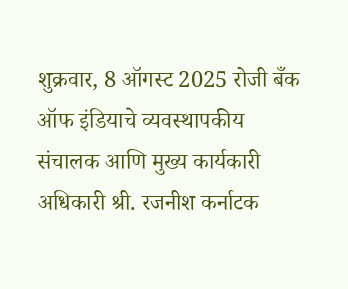शुक्रवार, 8 ऑगस्ट 2025 रोजी बँक ऑफ इंडियाचे व्यवस्थापकीय संचालक आणि मुख्य कार्यकारी अधिकारी श्री. रजनीश कर्नाटक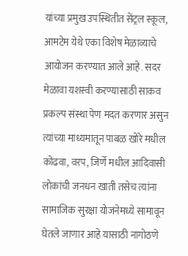यांच्या प्रमुख उपस्थितीत सेंट्रल स्कूल, आमटेम येथे एका विशेष मेळाव्याचे आयोजन करण्यात आले आहे. सदर मेळावा यशस्वी करण्यासाठी साकव प्रकल्प संस्था पेण मदत करणार असुन त्यांच्या माध्यमातून पाबळ खोरे मधील कोंढवा, वरप, जिर्णे मधील आदिवासी लोकांची जनधन खाती तसेच त्यांना सामाजिक सुरक्षा योजनेमध्ये सामावून घेतले जाणार आहे यासाठी नागोठणे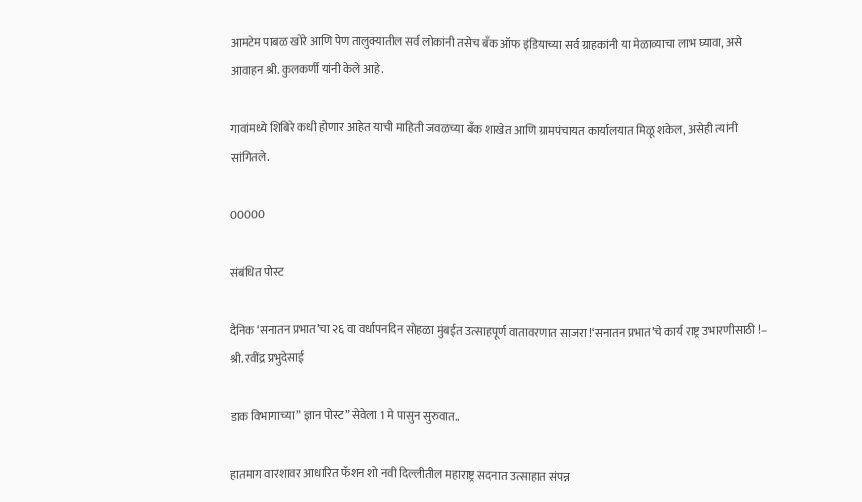आमटेम पाबळ खोरे आणि पेण तालुक्यातील सर्व लोकांनी तसेच बँक ऑफ इंडियाच्या सर्व ग्राहकांनी या मेळाव्याचा लाभ घ्यावा, असे आवाहन श्री. कुलकर्णी यांनी केले आहे.

गावांमध्ये शिबिरे कधी होणार आहेत याची माहिती जवळच्या बँक शाखेत आणि ग्रामपंचायत कार्यालयात मिळू शकेल, असेही त्यांनी सांगितले.

00000

संबंधित पोस्ट

दैनिक ‘सनातन प्रभात’चा २६ वा वर्धापनदिन सोहळा मुंबईत उत्साहपूर्ण वातावरणात साजरा !‘सनातन प्रभात’चे कार्य राष्ट्र उभारणीसाठी !– श्री. रवींद्र प्रभुदेसाई

डाक विभागाच्या” ज्ञान पोस्ट” सेवेला 1 मे पासुन सुरुवात..

हातमाग वारशावर आधारित फॅशन शो नवी दिल्लीतील महाराष्ट्र सदनात उत्साहात संपन्न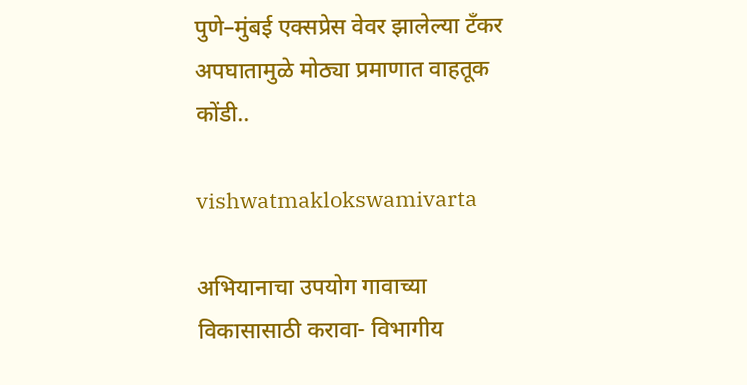पुणे–मुंबई एक्सप्रेस वेवर झालेल्या टँकर अपघातामुळे मोठ्या प्रमाणात वाहतूक कोंडी..

vishwatmaklokswamivarta

अभियानाचा उपयोग गावाच्या विकासासाठी करावा- विभागीय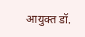आयुक्त डॉ.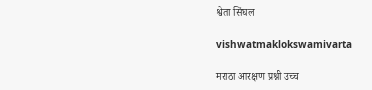श्वेता सिंघल

vishwatmaklokswamivarta

मराठा आरक्षण प्रश्नी उच्च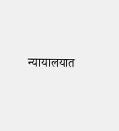न्यायालयात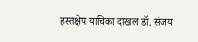हस्तक्षेप याचिका दाखल डॉ. संजय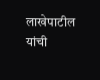लाखेपाटील यांची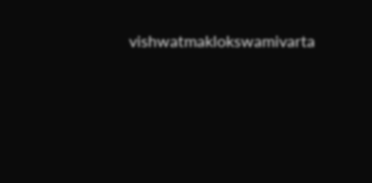vishwatmaklokswamivarta